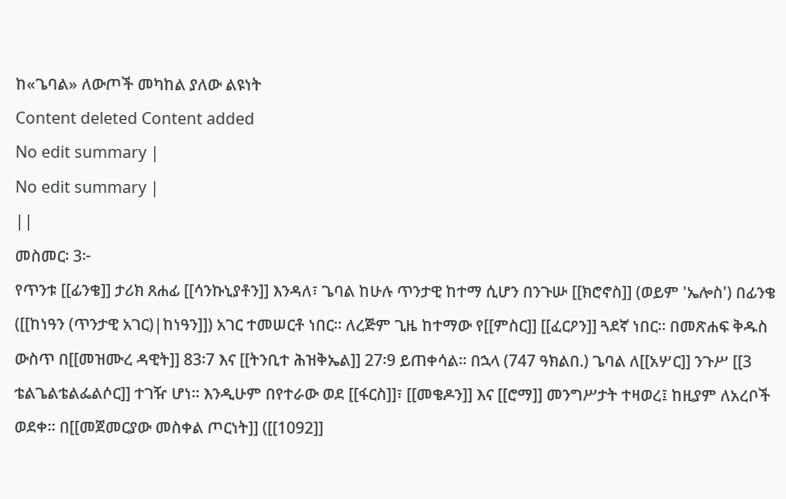ከ«ጌባል» ለውጦች መካከል ያለው ልዩነት
Content deleted Content added
No edit summary |
No edit summary |
||
መስመር፡ 3፦
የጥንቱ [[ፊንቄ]] ታሪክ ጸሐፊ [[ሳንኩኒያቶን]] እንዳለ፣ ጌባል ከሁሉ ጥንታዊ ከተማ ሲሆን በንጉሡ [[ክሮኖስ]] (ወይም 'ኤሎስ') በፊንቄ ([[ከነዓን (ጥንታዊ አገር)|ከነዓን]]) አገር ተመሠርቶ ነበር። ለረጅም ጊዜ ከተማው የ[[ምስር]] [[ፈርዖን]] ጓደኛ ነበር። በመጽሐፍ ቅዱስ ውስጥ በ[[መዝሙረ ዳዊት]] 83፡7 እና [[ትንቢተ ሕዝቅኤል]] 27፡9 ይጠቀሳል። በኋላ (747 ዓክልበ.) ጌባል ለ[[አሦር]] ንጉሥ [[3 ቴልጌልቴልፌልሶር]] ተገዥ ሆነ። እንዲሁም በየተራው ወደ [[ፋርስ]]፣ [[መቄዶን]] እና [[ሮማ]] መንግሥታት ተዛወረ፤ ከዚያም ለአረቦች ወደቀ። በ[[መጀመርያው መስቀል ጦርነት]] ([[1092]]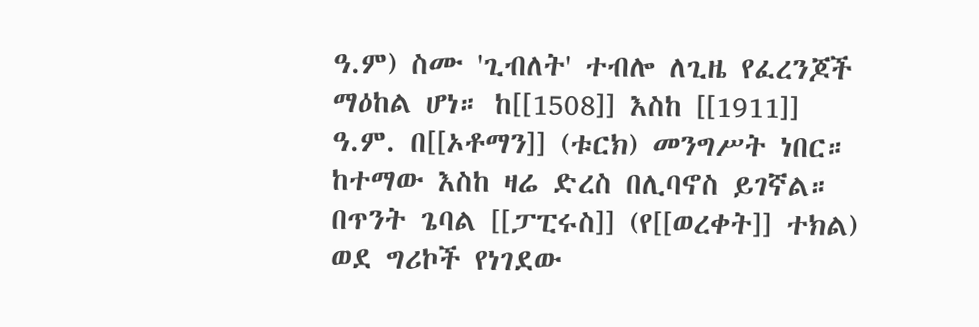ዓ.ም) ስሙ 'ጊብለት' ተብሎ ለጊዜ የፈረንጆች ማዕከል ሆነ። ከ[[1508]] እስከ [[1911]] ዓ.ም. በ[[ኦቶማን]] (ቱርክ) መንግሥት ነበር። ከተማው እስከ ዛሬ ድረስ በሊባኖስ ይገኛል።
በጥንት ጌባል [[ፓፒሩስ]] (የ[[ወረቀት]] ተክል) ወደ ግሪኮች የነገደው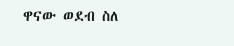ዋናው ወደብ ስለ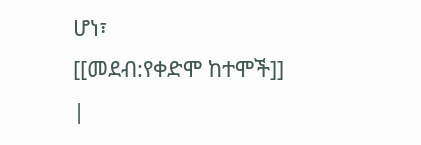ሆነ፣
[[መደብ:የቀድሞ ከተሞች]]
|